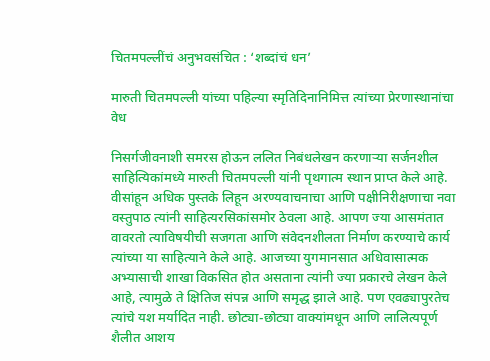चितमपल्लींचं अनुभवसंचित : ‘शब्दांचं धन’

मारुती चितमपल्ली यांच्या पहिल्या स्मृतिदिनानिमित्त त्यांच्या प्रेरणास्थानांचा वेध

निसर्गजीवनाशी समरस होऊन ललित निबंधलेखन करणाऱ्या सर्जनशील साहित्यिकांमध्ये मारुती चितमपल्ली यांनी पृथगात्म स्थान प्राप्त केले आहे. वीसांहून अधिक पुस्तके लिहून अरण्यवाचनाचा आणि पक्षीनिरीक्षणाचा नवा वस्तुपाठ त्यांनी साहित्यरसिकांसमोर ठेवला आहे. आपण ज्या आसमंतात वावरतो त्याविषयीची सजगता आणि संवेदनशीलता निर्माण करण्याचे कार्य त्यांच्या या साहित्याने केले आहे. आजच्या युगमानसात अधिवासात्मक अभ्यासाची शाखा विकसित होत असताना त्यांनी ज्या प्रकारचे लेखन केले आहे, त्यामुळे ते क्षितिज संपन्न आणि समृद्ध झाले आहे. पण एवढ्यापुरतेच त्यांचे यश मर्यादित नाही. छोट्या-छोट्या वाक्यांमधून आणि लालित्यपूर्ण शैलीत आशय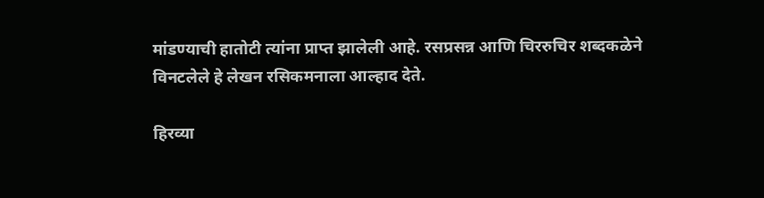मांडण्याची हातोटी त्यांना प्राप्त झालेली आहे. रसप्रसन्न आणि चिररुचिर शब्दकळेने विनटलेले हे लेखन रसिकमनाला आल्हाद देते.

हिरव्या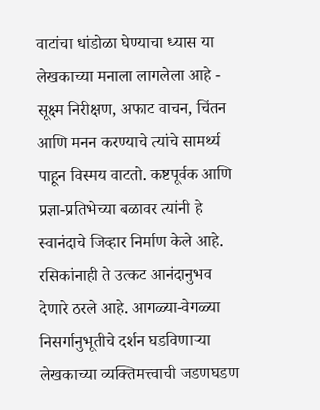वाटांचा धांडोळा घेण्याचा ध्यास या लेखकाच्या मनाला लागलेला आहे - सूक्ष्म निरीक्षण, अफाट वाचन, चिंतन आणि मनन करण्याचे त्यांचे सामर्थ्य पाहून विस्मय वाटतो. कष्टपूर्वक आणि प्रज्ञा-प्रतिभेच्या बळावर त्यांनी हे स्वानंदाचे जिव्हार निर्माण केले आहे. रसिकांनाही ते उत्कट आनंदानुभव देणारे ठरले आहे. आगळ्या-वेगळ्या निसर्गानुभूतीचे दर्शन घडविणाऱ्या लेखकाच्या व्यक्तिमत्त्वाची जडणघडण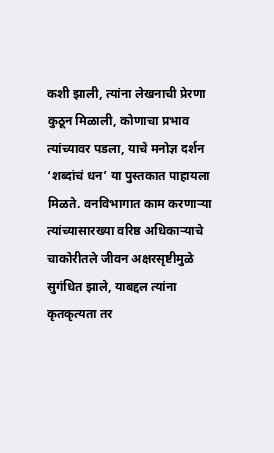कशी झाली, त्यांना लेखनाची प्रेरणा कुठून मिळाली, कोणाचा प्रभाव त्यांच्यावर पडला, याचे मनोज्ञ दर्शन ‘शब्दांचं धन’ या पुस्तकात पाहायला मिळते. वनविभागात काम करणाऱ्या त्यांच्यासारख्या वरिष्ठ अधिकाऱ्याचे चाकोरीतले जीवन अक्षरसृष्टीमुळे सुगंधित झाले, याबद्दल त्यांना कृतकृत्यता तर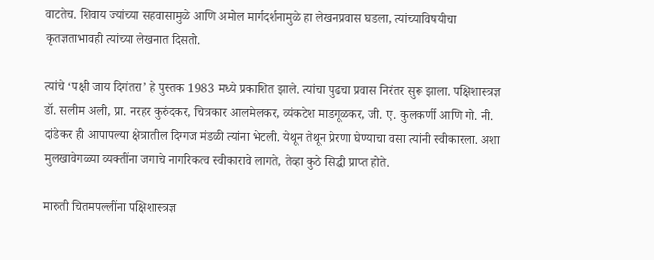वाटतेच. शिवाय ज्यांच्या सहवासामुळे आणि अमोल मार्गदर्शनामुळे हा लेखनप्रवास घडला, त्यांच्याविषयीचा कृतज्ञताभावही त्यांच्या लेखनात दिसतो.

त्यांचे ‘पक्षी जाय दिगंतरा’ हे पुस्तक 1983 मध्ये प्रकाशित झाले. त्यांचा पुढचा प्रवास निरंतर सुरू झाला. पक्षिशास्त्रज्ञ डॉ. सलीम अली, प्रा. नरहर कुरुंदकर, चित्रकार आलमेलकर, व्यंकटेश माडगूळकर, जी. ए. कुलकर्णी आणि गो. नी. दांडेकर ही आपापल्या क्षेत्रातील दिग्गज मंडळी त्यांना भेटली. येथून तेथून प्रेरणा घेण्याचा वसा त्यांनी स्वीकारला. अशा मुलखावेगळ्या व्यक्तींना जगाचे नागरिकत्व स्वीकारावे लागते, तेव्हा कुठे सिद्धी प्राप्त होते.

मारुती चितमपल्लींना पक्षिशास्त्रज्ञ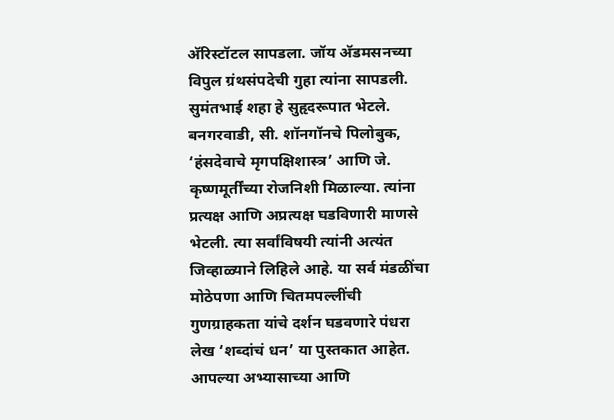अ‍ॅरिस्टॉटल सापडला. जॉय अ‍ॅडमसनच्या विपुल ग्रंथसंपदेची गुहा त्यांना सापडली. सुमंतभाई शहा हे सुहृदरूपात भेटले. बनगरवाडी, सी. शॉनगॉनचे पिलोबुक, ‘हंसदेवाचे मृगपक्षिशास्त्र’ आणि जे. कृष्णमूर्तींच्या रोजनिशी मिळाल्या. त्यांना प्रत्यक्ष आणि अप्रत्यक्ष घडविणारी माणसे भेटली. त्या सर्वांविषयी त्यांनी अत्यंत जिव्हाळ्याने लिहिले आहे. या सर्व मंडळींचा मोठेपणा आणि चितमपल्लींची गुणग्राहकता यांचे दर्शन घडवणारे पंधरा लेख ‘शब्दांचं धन’ या पुस्तकात आहेत. आपल्या अभ्यासाच्या आणि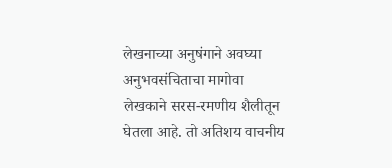लेखनाच्या अनुषंगाने अवघ्या अनुभवसंचिताचा मागोवा लेखकाने सरस-रमणीय शैलीतून घेतला आहे. तो अतिशय वाचनीय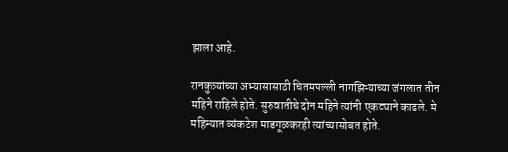झाला आहे.

रानकुत्र्यांच्या अभ्यासासाठी चितमपल्ली नागझिऱ्याच्या जंगलात तीन महिने राहिले होते. सुरुवातीचे दोन महिने त्यांनी एकट्याने काढले. मे महिन्यात व्यंकटेश माडगूळकरही त्यांच्यासोबत होते.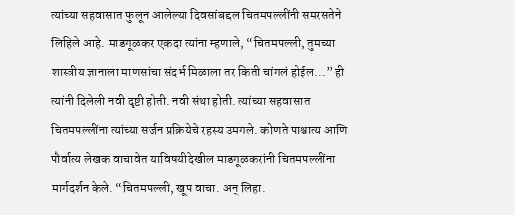त्यांच्या सहवासात फुलून आलेल्या दिवसांबद्दल चितमपल्लींनी समरसतेने लिहिले आहे. माडगूळकर एकदा त्यांना म्हणाले, “चितमपल्ली, तुमच्या शास्त्रीय ज्ञानाला माणसांचा संदर्भ मिळाला तर किती चांगलं होईल...” ही त्यांनी दिलेली नवी दृष्टी होती. नवी संथा होती. त्यांच्या सहवासात चितमपल्लींना त्यांच्या सर्जन प्रक्रियेचे रहस्य उमगले. कोणते पाश्चात्य आणि पौर्वात्य लेखक वाचावेत याविषयीदेखील माडगूळकरांनी चितमपल्लींना मार्गदर्शन केले. “चितमपल्ली, खूप वाचा. अन् लिहा.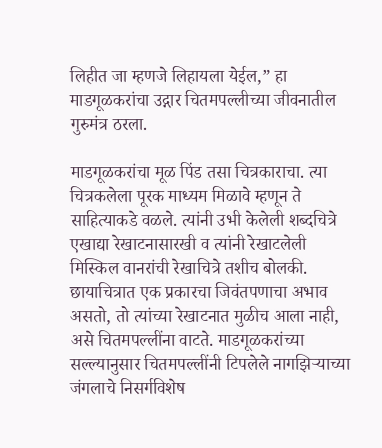लिहीत जा म्हणजे लिहायला येईल,” हा माडगूळकरांचा उद्गार चितमपल्लीच्या जीवनातील गुरुमंत्र ठरला.

माडगूळकरांचा मूळ पिंड तसा चित्रकाराचा. त्या चित्रकलेला पूरक माध्यम मिळावे म्हणून ते साहित्याकडे वळले. त्यांनी उभी केलेली शब्दचित्रे एखाद्या रेखाटनासारखी व त्यांनी रेखाटलेली मिस्किल वानरांची रेखाचित्रे तशीच बोलकी. छायाचित्रात एक प्रकारचा जिवंतपणाचा अभाव असतो, तो त्यांच्या रेखाटनात मुळीच आला नाही, असे चितमपल्लींना वाटते. माडगूळकरांच्या सल्ल्यानुसार चितमपल्लींनी टिपलेले नागझिऱ्याच्या जंगलाचे निसर्गविशेष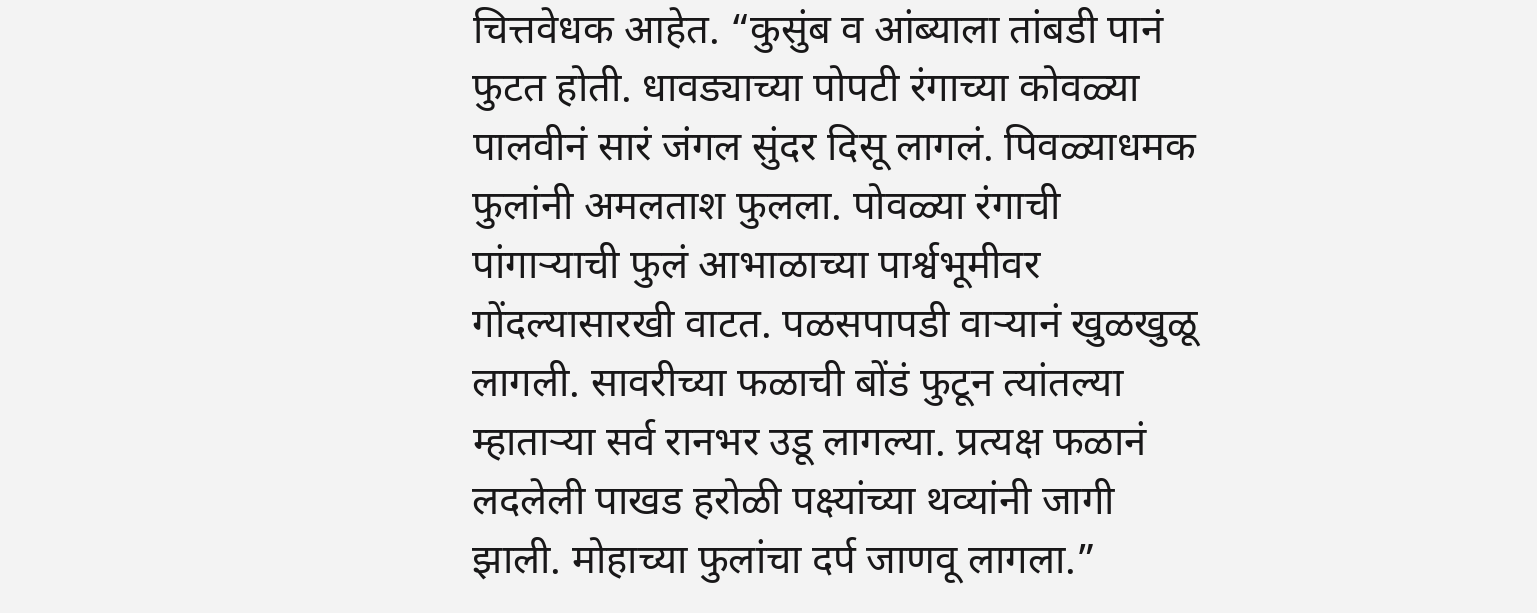चित्तवेधक आहेत. “कुसुंब व आंब्याला तांबडी पानं फुटत होती. धावड्याच्या पोपटी रंगाच्या कोवळ्या पालवीनं सारं जंगल सुंदर दिसू लागलं. पिवळ्याधमक फुलांनी अमलताश फुलला. पोवळ्या रंगाची पांगाऱ्याची फुलं आभाळाच्या पार्श्वभूमीवर गोंदल्यासारखी वाटत. पळसपापडी वाऱ्यानं खुळखुळू लागली. सावरीच्या फळाची बोंडं फुटून त्यांतल्या म्हाताऱ्या सर्व रानभर उडू लागल्या. प्रत्यक्ष फळानं लदलेली पाखड हरोळी पक्ष्यांच्या थव्यांनी जागी झाली. मोहाच्या फुलांचा दर्प जाणवू लागला.”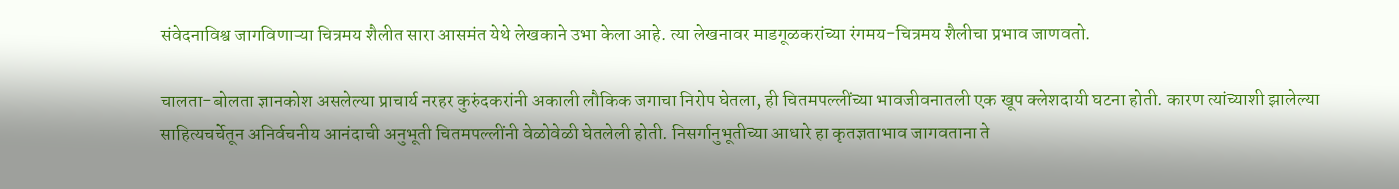संवेदनाविश्व जागविणाऱ्या चित्रमय शैलीत सारा आसमंत येथे लेखकाने उभा केला आहे. त्या लेखनावर माडगूळकरांच्या रंगमय-चित्रमय शैलीचा प्रभाव जाणवतो.

चालता-बोलता ज्ञानकोश असलेल्या प्राचार्य नरहर कुरुंदकरांनी अकाली लौकिक जगाचा निरोप घेतला, ही चितमपल्लींच्या भावजीवनातली एक खूप क्लेशदायी घटना होती. कारण त्यांच्याशी झालेल्या साहित्यचर्चेतून अनिर्वचनीय आनंदाची अनुभूती चितमपल्लींनी वेळोवेळी घेतलेली होती. निसर्गानुभूतीच्या आधारे हा कृतज्ञताभाव जागवताना ते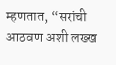म्हणतात, “सरांची आठवण अशी लख्ख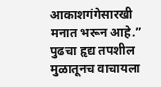आकाशगंगेसारखी मनात भरून आहे.” पुढचा हृद्य तपशील मुळातूनच वाचायला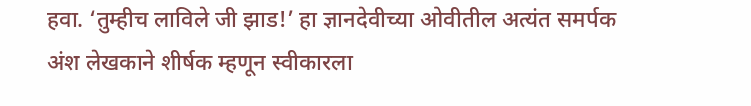हवा. ‘तुम्हीच लाविले जी झाड!’ हा ज्ञानदेवीच्या ओवीतील अत्यंत समर्पक अंश लेखकाने शीर्षक म्हणून स्वीकारला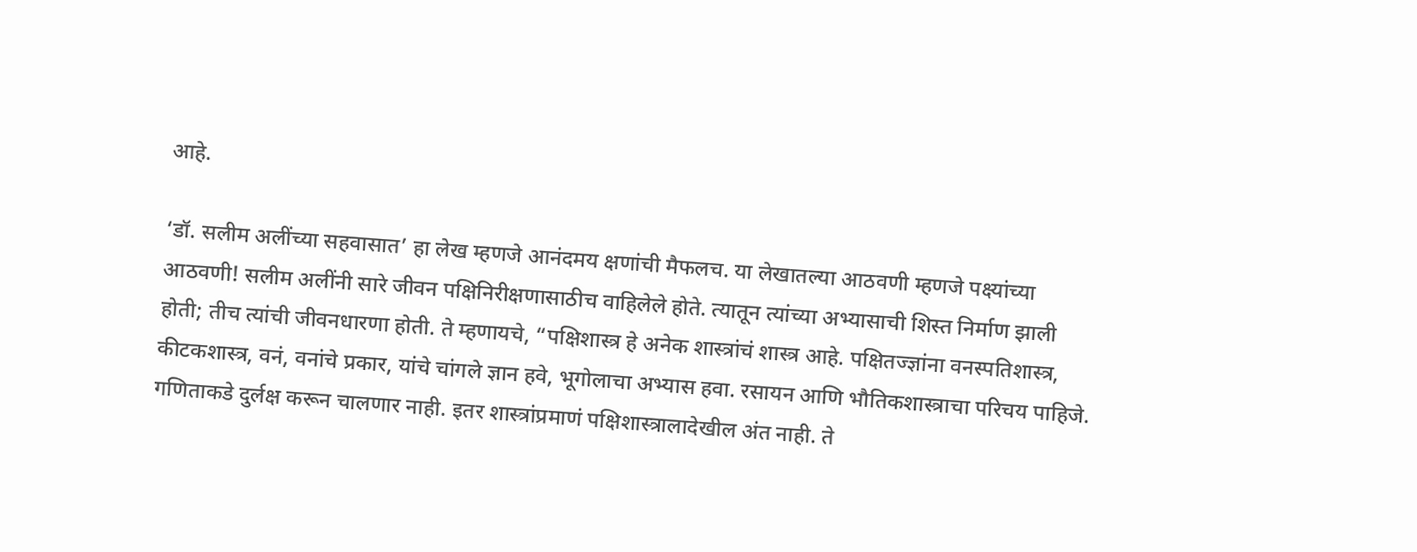आहे.

‘डॉ. सलीम अलींच्या सहवासात’ हा लेख म्हणजे आनंदमय क्षणांची मैफलच. या लेखातल्या आठवणी म्हणजे पक्ष्यांच्या आठवणी! सलीम अलींनी सारे जीवन पक्षिनिरीक्षणासाठीच वाहिलेले होते. त्यातून त्यांच्या अभ्यासाची शिस्त निर्माण झाली होती; तीच त्यांची जीवनधारणा होती. ते म्हणायचे, “पक्षिशास्त्र हे अनेक शास्त्रांचं शास्त्र आहे. पक्षितज्ज्ञांना वनस्पतिशास्त्र, कीटकशास्त्र, वनं, वनांचे प्रकार, यांचे चांगले ज्ञान हवे, भूगोलाचा अभ्यास हवा. रसायन आणि भौतिकशास्त्राचा परिचय पाहिजे. गणिताकडे दुर्लक्ष करून चालणार नाही. इतर शास्त्रांप्रमाणं पक्षिशास्त्रालादेखील अंत नाही. ते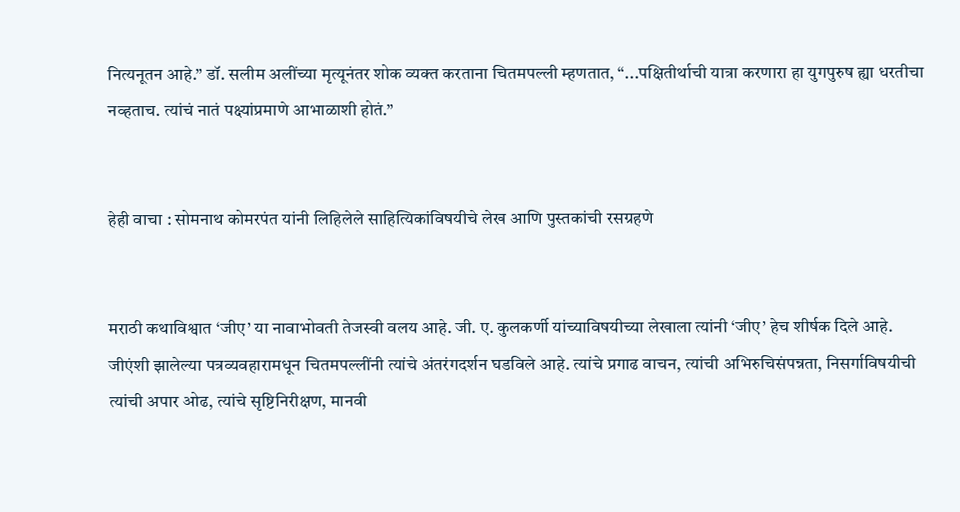नित्यनूतन आहे.” डॉ. सलीम अलींच्या मृत्यूनंतर शोक व्यक्त करताना चितमपल्ली म्हणतात, “...पक्षितीर्थाची यात्रा करणारा हा युगपुरुष ह्या धरतीचा नव्हताच. त्यांचं नातं पक्ष्यांप्रमाणे आभाळाशी होतं.”


हेही वाचा : सोमनाथ कोमरपंत यांनी लिहिलेले साहित्यिकांविषयीचे लेख आणि पुस्तकांची रसग्रहणे


मराठी कथाविश्वात ‘जीए’ या नावाभोवती तेजस्वी वलय आहे. जी. ए. कुलकर्णी यांच्याविषयीच्या लेखाला त्यांनी ‘जीए’ हेच शीर्षक दिले आहे. जीएंशी झालेल्या पत्रव्यवहारामधून चितमपल्लींनी त्यांचे अंतरंगदर्शन घडविले आहे. त्यांचे प्रगाढ वाचन, त्यांची अभिरुचिसंपन्नता, निसर्गाविषयीची त्यांची अपार ओढ, त्यांचे सृष्टिनिरीक्षण, मानवी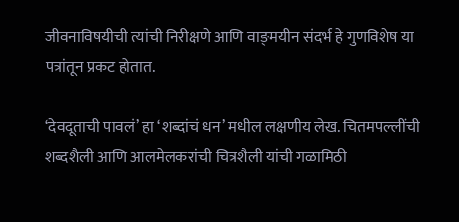जीवनाविषयीची त्यांची निरीक्षणे आणि वाङ्‌मयीन संदर्भ हे गुणविशेष या पत्रांतून प्रकट होतात.

‘देवदूताची पावलं’ हा ‘शब्दांचं धन’ मधील लक्षणीय लेख. चितमपल्लींची शब्दशैली आणि आलमेलकरांची चित्रशैली यांची गळामिठी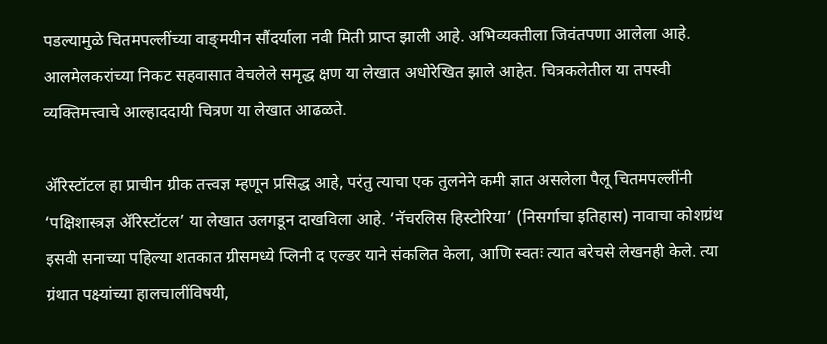पडल्यामुळे चितमपल्लींच्या वाङ्‌मयीन सौंदर्याला नवी मिती प्राप्त झाली आहे. अभिव्यक्तीला जिवंतपणा आलेला आहे. आलमेलकरांच्या निकट सहवासात वेचलेले समृद्ध क्षण या लेखात अधोरेखित झाले आहेत. चित्रकलेतील या तपस्वी व्यक्तिमत्त्वाचे आल्हाददायी चित्रण या लेखात आढळते.

अ‍ॅरिस्टॉटल हा प्राचीन ग्रीक तत्त्वज्ञ म्हणून प्रसिद्ध आहे, परंतु त्याचा एक तुलनेने कमी ज्ञात असलेला पैलू चितमपल्लींनी ‘पक्षिशास्त्रज्ञ अ‍ॅरिस्टॉटल’ या लेखात उलगडून दाखविला आहे. ‘नॅचरलिस हिस्टोरिया’ (निसर्गाचा इतिहास) नावाचा कोशग्रंथ इसवी सनाच्या पहिल्या शतकात ग्रीसमध्ये प्लिनी द एल्डर याने संकलित केला, आणि स्वतः त्यात बरेचसे लेखनही केले. त्या ग्रंथात पक्ष्यांच्या हालचालींविषयी,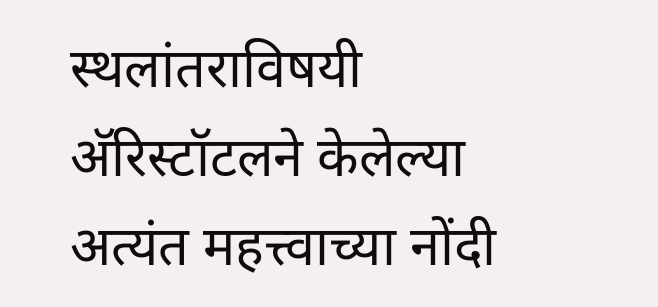स्थलांतराविषयी अ‍ॅरिस्टॉटलने केलेल्या अत्यंत महत्त्वाच्या नोंदी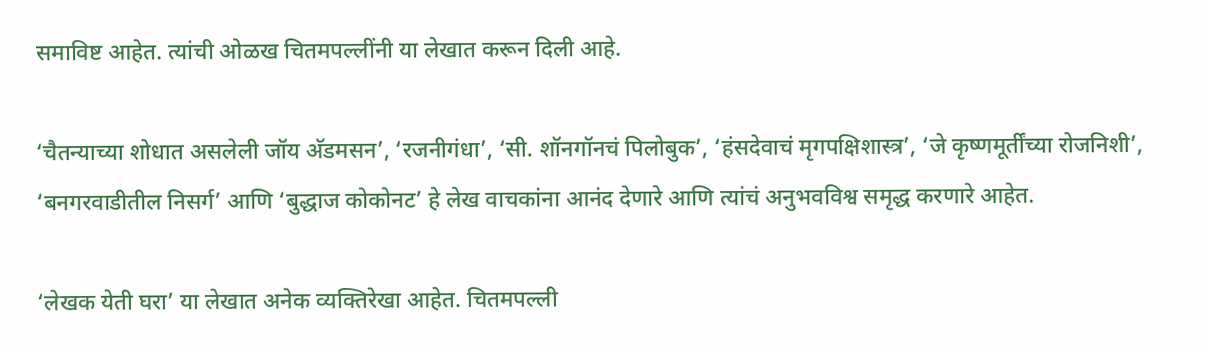समाविष्ट आहेत. त्यांची ओळख चितमपल्लींनी या लेखात करून दिली आहे.

‘चैतन्याच्या शोधात असलेली जॉय अ‍ॅडमसन’, ‘रजनीगंधा’, ‘सी. शॉनगॉनचं पिलोबुक’, ‘हंसदेवाचं मृगपक्षिशास्त्र’, ‘जे कृष्णमूर्तींच्या रोजनिशी’, ‘बनगरवाडीतील निसर्ग’ आणि ‘बुद्धाज कोकोनट’ हे लेख वाचकांना आनंद देणारे आणि त्यांचं अनुभवविश्व समृद्ध करणारे आहेत.

‘लेखक येती घरा’ या लेखात अनेक व्यक्तिरेखा आहेत. चितमपल्ली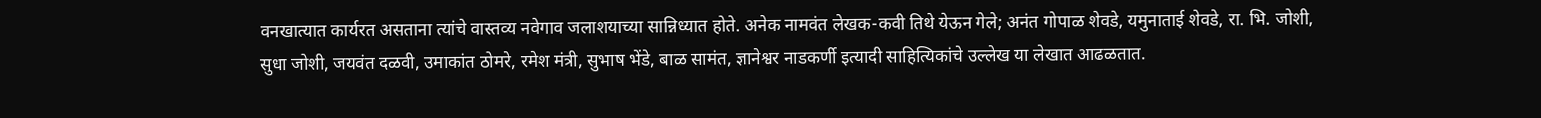वनखात्यात कार्यरत असताना त्यांचे वास्तव्य नवेगाव जलाशयाच्या सान्निध्यात होते. अनेक नामवंत लेखक-कवी तिथे येऊन गेले; अनंत गोपाळ शेवडे, यमुनाताई शेवडे, रा. भि. जोशी, सुधा जोशी, जयवंत दळवी, उमाकांत ठोमरे, रमेश मंत्री, सुभाष भेंडे, बाळ सामंत, ज्ञानेश्वर नाडकर्णी इत्यादी साहित्यिकांचे उल्लेख या लेखात आढळतात.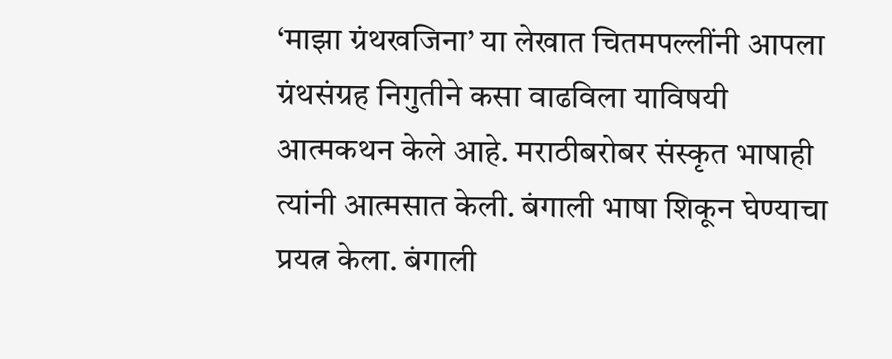‘माझा ग्रंथखजिना’ या लेखात चितमपल्लींनी आपला ग्रंथसंग्रह निगुतीने कसा वाढविला याविषयी आत्मकथन केले आहे. मराठीबरोबर संस्कृत भाषाही त्यांनी आत्मसात केली. बंगाली भाषा शिकून घेण्याचा प्रयत्न केला. बंगाली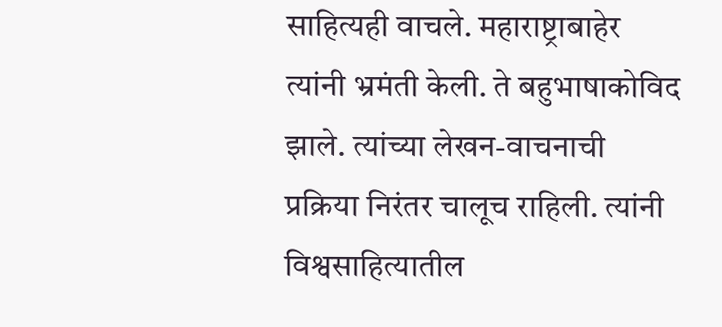साहित्यही वाचले. महाराष्ट्राबाहेर त्यांनी भ्रमंती केली. ते बहुभाषाकोविद झाले. त्यांच्या लेखन-वाचनाची प्रक्रिया निरंतर चालूच राहिली. त्यांनी विश्वसाहित्यातील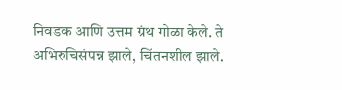निवडक आणि उत्तम ग्रंथ गोळा केले. ते अभिरुचिसंपन्न झाले, चिंतनशील झाले.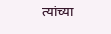त्यांच्या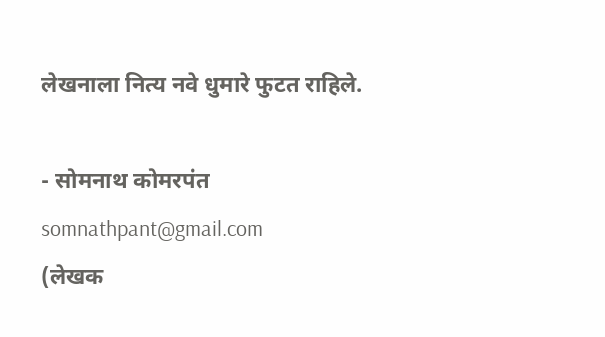लेखनाला नित्य नवे धुमारे फुटत राहिले.

- सोमनाथ कोमरपंत
somnathpant@gmail.com
(लेखक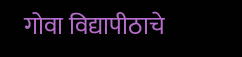गोवा विद्यापीठाचे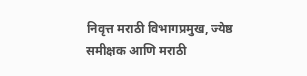निवृत्त मराठी विभागप्रमुख, ज्येष्ठ समीक्षक आणि मराठी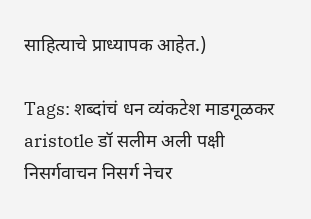साहित्याचे प्राध्यापक आहेत.)

Tags: शब्दांचं धन व्यंकटेश माडगूळकर aristotle डॉ सलीम अली पक्षी निसर्गवाचन निसर्ग नेचर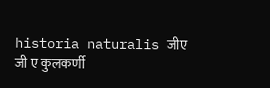historia naturalis जीए जी ए कुलकर्णी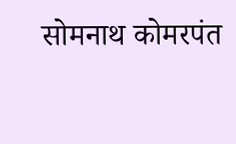सोमनाथ कोमरपंत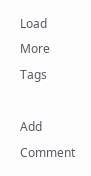Load More Tags

Add Comment